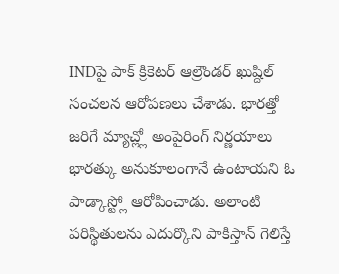INDపై పాక్ క్రికెటర్ ఆల్రౌండర్ ఖుష్దిల్ సంచలన ఆరోపణలు చేశాడు. భారత్తో జరిగే మ్యాచ్ల్లో అంపైరింగ్ నిర్ణయాలు భారత్కు అనుకూలంగానే ఉంటాయని ఓ పాడ్కాస్ట్లో ఆరోపించాడు. అలాంటి పరిస్థితులను ఎదుర్కొని పాకిస్తాన్ గెలిస్తే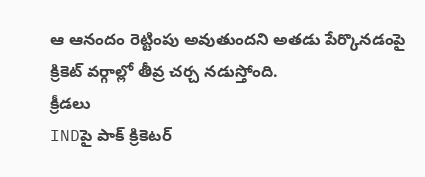ఆ ఆనందం రెట్టింపు అవుతుందని అతడు పేర్కొనడంపై క్రికెట్ వర్గాల్లో తీవ్ర చర్చ నడుస్తోంది.
క్రీడలు
INDపై పాక్ క్రికెటర్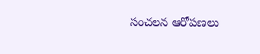సంచలన ఆరోపణలు